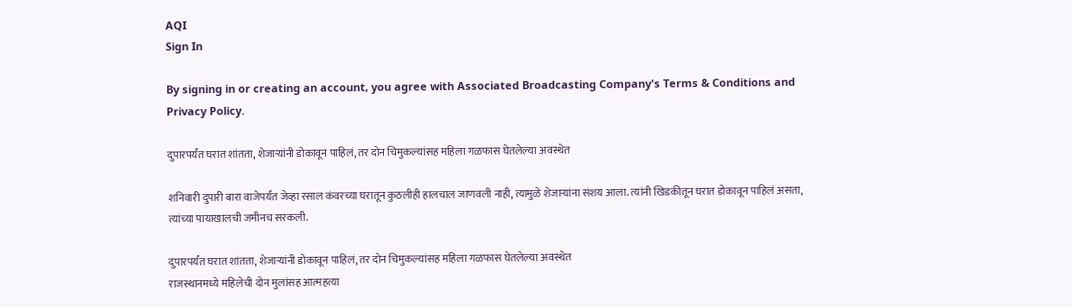AQI
Sign In

By signing in or creating an account, you agree with Associated Broadcasting Company's Terms & Conditions and Privacy Policy.

दुपारपर्यंत घरात शांतता, शेजाऱ्यांनी डोकावून पाहिलं, तर दोन चिमुकल्यांसह महिला गळफास घेतलेल्या अवस्थेत

शनिवारी दुपारी बारा वाजेपर्यंत जेव्हा रसाल कंवरच्या घरातून कुठलीही हालचाल जाणवली नाही, त्यामुळे शेजाऱ्यांना संशय आला. त्यांनी खिडकीतून घरात डोकावून पाहिलं असता, त्यांच्या पायाखालची जमीनच सरकली.

दुपारपर्यंत घरात शांतता, शेजाऱ्यांनी डोकावून पाहिलं, तर दोन चिमुकल्यांसह महिला गळफास घेतलेल्या अवस्थेत
राजस्थानमध्ये महिलेची दोन मुलांसह आत्महत्या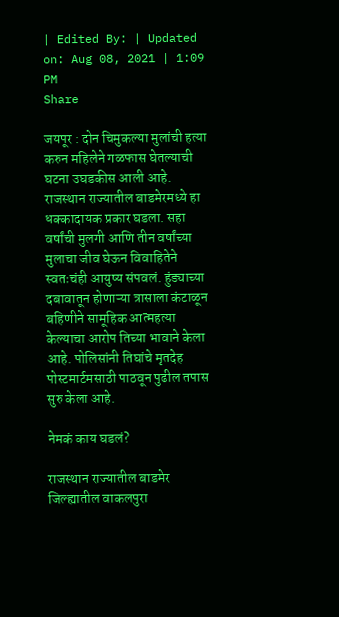| Edited By: | Updated on: Aug 08, 2021 | 1:09 PM
Share

जयपूर : दोन चिमुकल्या मुलांची हत्या करुन महिलेने गळफास घेतल्याची घटना उघडकीस आली आहे. राजस्थान राज्यातील बाडमेरमध्ये हा धक्कादायक प्रकार घडला. सहा वर्षांची मुलगी आणि तीन वर्षांच्या मुलाचा जीव घेऊन विवाहितेने स्वतःचंही आयुष्य संपवलं. हुंड्याच्या दबावातून होणाऱ्या त्रासाला कंटाळून बहिणीने सामूहिक आत्महत्या केल्याचा आरोप तिच्या भावाने केला आहे. पोलिसांनी तिघांचे मृतदेह पोस्टमार्टमसाठी पाठवून पुढील तपास सुरु केला आहे.

नेमकं काय घडलं?

राजस्थान राज्यातील बाडमेर जिल्ह्यातील वाकलपुरा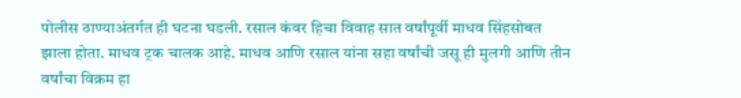पोलीस ठाण्याअंतर्गत ही घटना घडली. रसाल कंवर हिचा विवाह सात वर्षांपूर्वी माधव सिंहसोबत झाला होता. माधव ट्रक चालक आहे. माधव आणि रसाल यांना सहा वर्षांची जसू ही मुलगी आणि तीन वर्षांचा विक्रम हा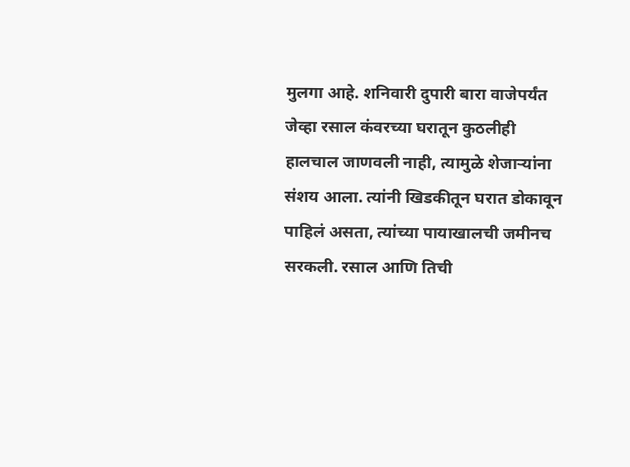मुलगा आहे. शनिवारी दुपारी बारा वाजेपर्यंत जेव्हा रसाल कंवरच्या घरातून कुठलीही हालचाल जाणवली नाही, त्यामुळे शेजाऱ्यांना संशय आला. त्यांनी खिडकीतून घरात डोकावून पाहिलं असता, त्यांच्या पायाखालची जमीनच सरकली. रसाल आणि तिची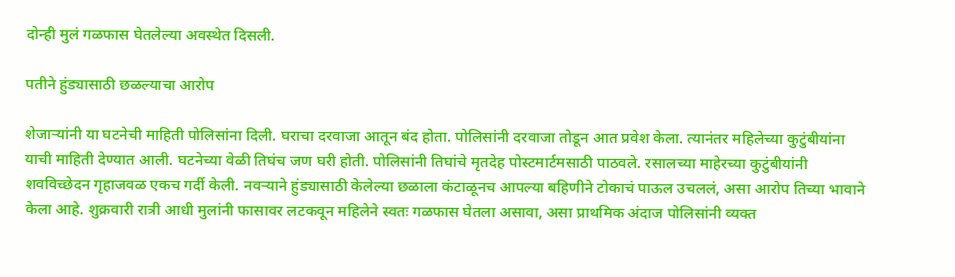दोन्ही मुलं गळफास घेतलेल्या अवस्थेत दिसली.

पतीने हुंड्यासाठी छळल्याचा आरोप

शेजाऱ्यांनी या घटनेची माहिती पोलिसांना दिली. घराचा दरवाजा आतून बंद होता. पोलिसांनी दरवाजा तोडून आत प्रवेश केला. त्यानंतर महिलेच्या कुटुंबीयांना याची माहिती देण्यात आली. घटनेच्या वेळी तिघंच जण घरी होती. पोलिसांनी तिघांचे मृतदेह पोस्टमार्टमसाठी पाठवले. रसालच्या माहेरच्या कुटुंबीयांनी शवविच्छेदन गृहाजवळ एकच गर्दी केली. नवऱ्याने हुंड्यासाठी केलेल्या छळाला कंटाळूनच आपल्या बहिणीने टोकाचं पाऊल उचललं, असा आरोप तिच्या भावाने केला आहे. शुक्रवारी रात्री आधी मुलांनी फासावर लटकवून महिलेने स्वतः गळफास घेतला असावा, असा प्राथमिक अंदाज पोलिसांनी व्यक्त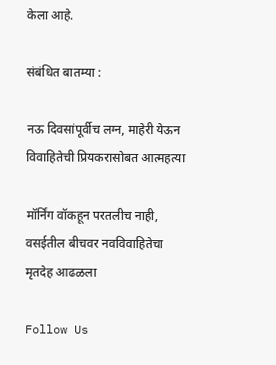केला आहे.

संबंधित बातम्या :

नऊ दिवसांपूर्वीच लग्न, माहेरी येऊन विवाहितेची प्रियकरासोबत आत्महत्या

मॉर्निंग वॉकहून परतलीच नाही, वसईतील बीचवर नवविवाहितेचा मृतदेह आढळला

Follow Us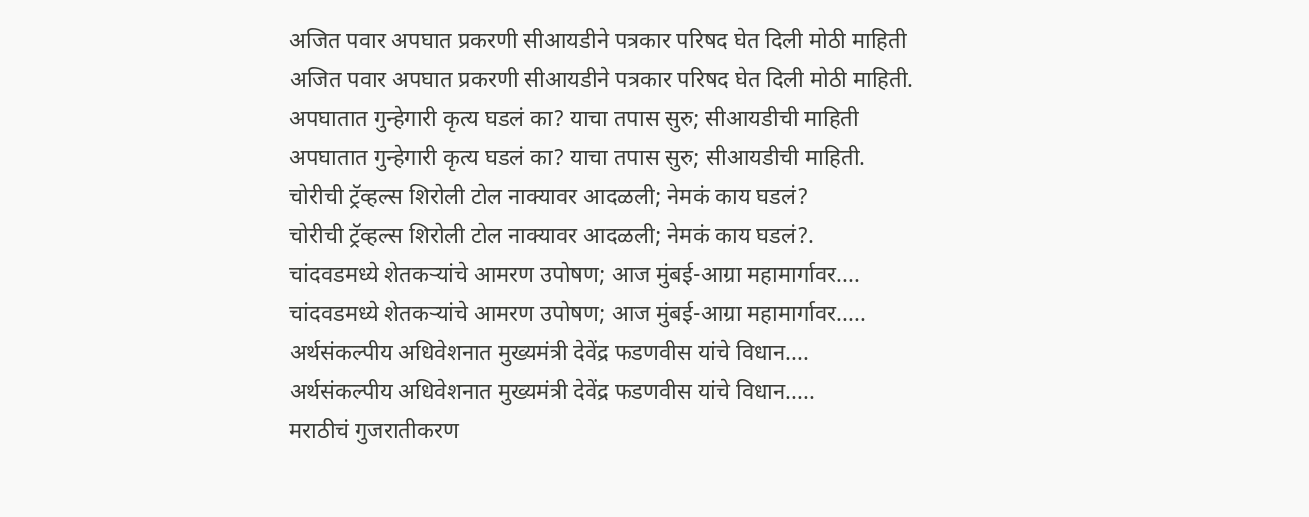अजित पवार अपघात प्रकरणी सीआयडीने पत्रकार परिषद घेत दिली मोठी माहिती
अजित पवार अपघात प्रकरणी सीआयडीने पत्रकार परिषद घेत दिली मोठी माहिती.
अपघातात गुन्हेगारी कृत्य घडलं का? याचा तपास सुरु; सीआयडीची माहिती
अपघातात गुन्हेगारी कृत्य घडलं का? याचा तपास सुरु; सीआयडीची माहिती.
चोरीची ट्रॅव्हल्स शिरोली टोल नाक्यावर आदळली; नेमकं काय घडलं?
चोरीची ट्रॅव्हल्स शिरोली टोल नाक्यावर आदळली; नेमकं काय घडलं?.
चांदवडमध्ये शेतकऱ्यांचे आमरण उपोषण; आज मुंबई-आग्रा महामार्गावर....
चांदवडमध्ये शेतकऱ्यांचे आमरण उपोषण; आज मुंबई-आग्रा महामार्गावर.....
अर्थसंकल्पीय अधिवेशनात मुख्यमंत्री देवेंद्र फडणवीस यांचे विधान....
अर्थसंकल्पीय अधिवेशनात मुख्यमंत्री देवेंद्र फडणवीस यांचे विधान.....
मराठीचं गुजरातीकरण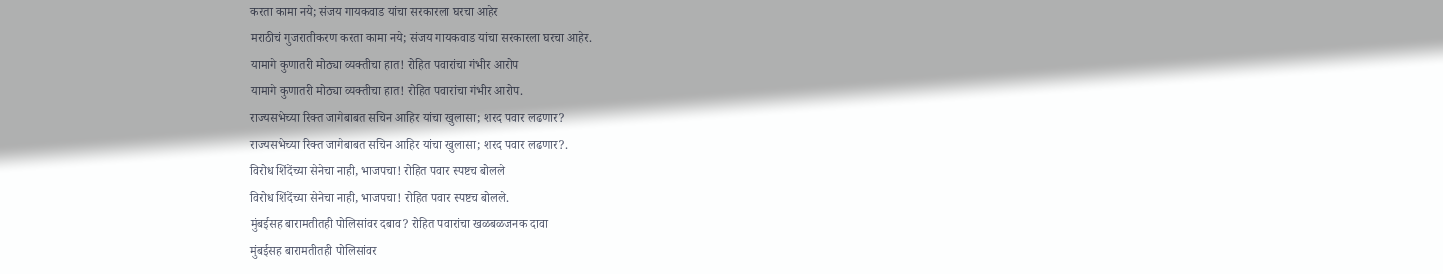करता कामा नये; संजय गायकवाड यांचा सरकारला घरचा आहेर
मराठीचं गुजरातीकरण करता कामा नये; संजय गायकवाड यांचा सरकारला घरचा आहेर.
यामागे कुणातरी मोठ्या व्यक्तीचा हात! रोहित पवारांचा गंभीर आरोप
यामागे कुणातरी मोठ्या व्यक्तीचा हात! रोहित पवारांचा गंभीर आरोप.
राज्यसभेच्या रिक्त जागेबाबत सचिन आहिर यांचा खुलासा; शरद पवार लढणार?
राज्यसभेच्या रिक्त जागेबाबत सचिन आहिर यांचा खुलासा; शरद पवार लढणार?.
विरोध शिंदेंच्या सेनेचा नाही, भाजपचा! रोहित पवार स्पष्टच बोलले
विरोध शिंदेंच्या सेनेचा नाही, भाजपचा! रोहित पवार स्पष्टच बोलले.
मुंबईसह बारामतीतही पोलिसांवर दबाव? रोहित पवारांचा खळबळजनक दावा
मुंबईसह बारामतीतही पोलिसांवर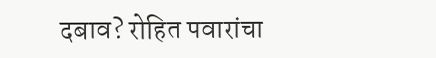दबाव? रोहित पवारांचा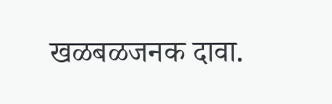खळबळजनक दावा.